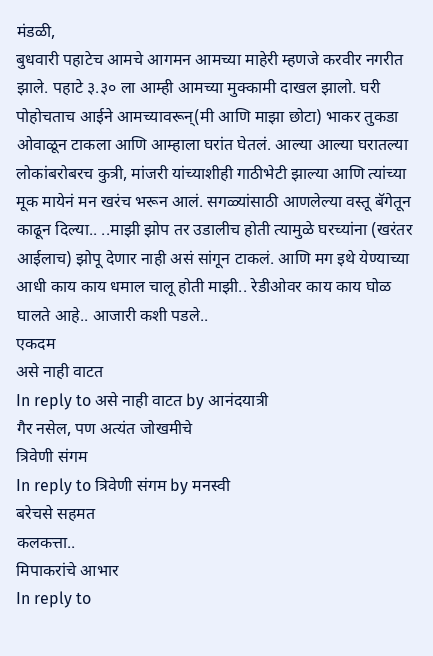मंडळी,
बुधवारी पहाटेच आमचे आगमन आमच्या माहेरी म्हणजे करवीर नगरीत झाले. पहाटे ३.३० ला आम्ही आमच्या मुक्कामी दाखल झालो. घरी पोहोचताच आईने आमच्यावरून्(मी आणि माझा छोटा) भाकर तुकडा ओवाळून टाकला आणि आम्हाला घरांत घेतलं. आल्या आल्या घरातल्या लोकांबरोबरच कुत्री, मांजरी यांच्याशीही गाठीभेटी झाल्या आणि त्यांच्या मूक मायेनं मन खरंच भरून आलं. सगळ्यांसाठी आणलेल्या वस्तू बॅगेतून काढून दिल्या.. ..माझी झोप तर उडालीच होती त्यामुळे घरच्यांना (खरंतर आईलाच) झोपू देणार नाही असं सांगून टाकलं. आणि मग इथे येण्याच्या आधी काय काय धमाल चालू होती माझी.. रेडीओवर काय काय घोळ घालते आहे.. आजारी कशी पडले..
एकदम
असे नाही वाटत
In reply to असे नाही वाटत by आनंदयात्री
गैर नसेल, पण अत्यंत जोखमीचे
त्रिवेणी संगम
In reply to त्रिवेणी संगम by मनस्वी
बरेचसे सहमत
कलकत्ता..
मिपाकरांचे आभार
In reply to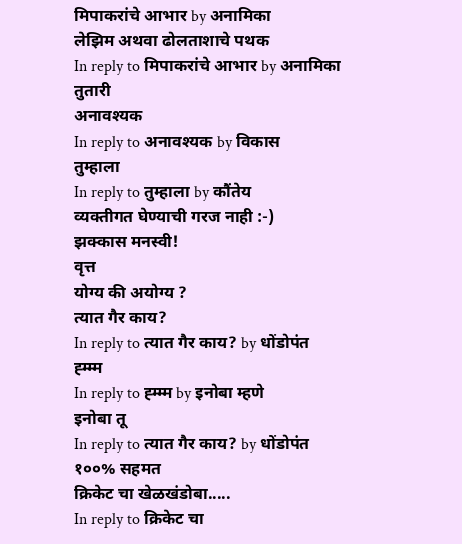मिपाकरांचे आभार by अनामिका
लेझिम अथवा ढोलताशाचे पथक
In reply to मिपाकरांचे आभार by अनामिका
तुतारी
अनावश्यक
In reply to अनावश्यक by विकास
तुम्हाला
In reply to तुम्हाला by कौंतेय
व्यक्तीगत घेण्याची गरज नाही :-)
झक्कास मनस्वी!
वृत्त
योग्य की अयोग्य ?
त्यात गैर काय?
In reply to त्यात गैर काय? by धोंडोपंत
ह्म्म्म
In reply to ह्म्म्म by इनोबा म्हणे
इनोबा तू
In reply to त्यात गैर काय? by धोंडोपंत
१००% सहमत
क्रिकेट चा खेळखंडोबा.....
In reply to क्रिकेट चा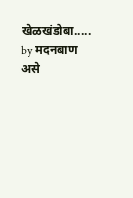खेळखंडोबा..... by मदनबाण
असे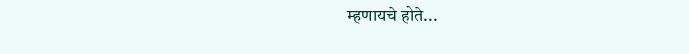म्हणायचे होते...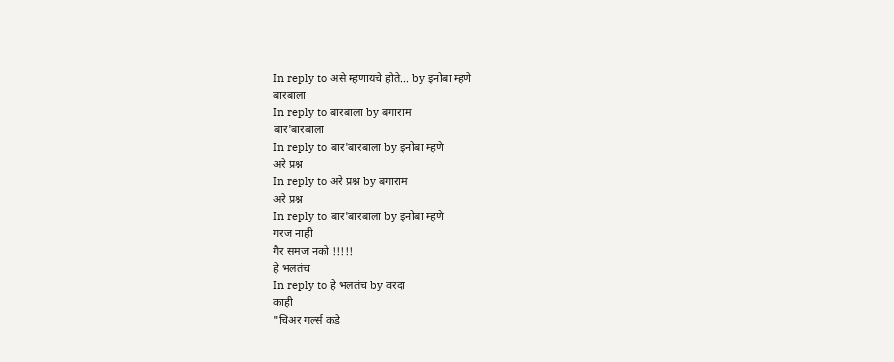In reply to असे म्हणायचे होते... by इनोबा म्हणे
बारबाला
In reply to बारबाला by बगाराम
बार'बारबाला
In reply to बार'बारबाला by इनोबा म्हणे
अरे प्रश्न
In reply to अरे प्रश्न by बगाराम
अरे प्रश्न
In reply to बार'बारबाला by इनोबा म्हणे
गरज नाही
गैर समज नको !!!!!
हे भलतंच
In reply to हे भलतंच by वरदा
काही
"चिअर गर्ल्स कडे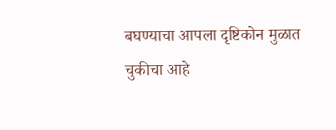बघण्याचा आपला दृष्टिकोन मुळात चुकीचा आहे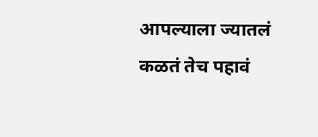आपल्याला ज्यातलं कळतं तेच पहावं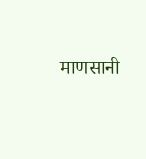माणसानी